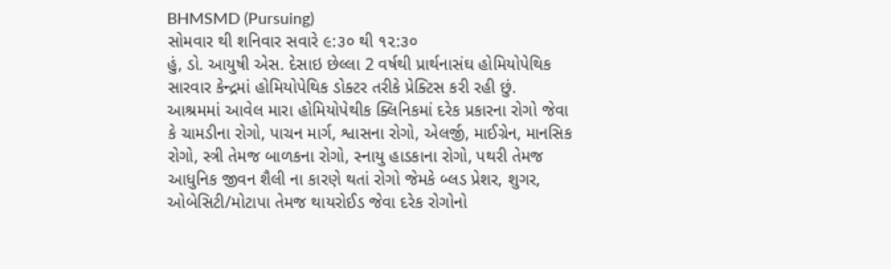BHMSMD (Pursuing)
સોમવાર થી શનિવાર સવારે ૯:૩૦ થી ૧૨:૩૦
હું, ડો. આયુષી એસ. દેસાઇ છેલ્લા 2 વર્ષથી પ્રાર્થનાસંઘ હોમિયોપેથિક સારવાર કેન્દ્રમાં હોમિયોપેથિક ડોક્ટર તરીકે પ્રેક્ટિસ કરી રહી છું.
આશ્રમમાં આવેલ મારા હોમિયોપેથીક ક્લિનિકમાં દરેક પ્રકારના રોગો જેવા કે ચામડીના રોગો, પાચન માર્ગ, શ્વાસના રોગો, એલર્જી, માઈગ્રેન, માનસિક રોગો, સ્ત્રી તેમજ બાળકના રોગો, સ્નાયુ હાડકાના રોગો, પથરી તેમજ આધુનિક જીવન શૈલી ના કારણે થતાં રોગો જેમકે બ્લડ પ્રેશર, શુગર, ઓબેસિટી/મોટાપા તેમજ થાયરોઈડ જેવા દરેક રોગોનો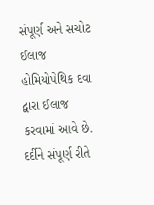સંપૂર્ણ અને સચોટ ઈલાજ હોમિયોપેથિક દવા દ્વારા ઈલાજ કરવામાં આવે છે.
દર્દીને સંપૂર્ણ રીતે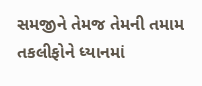સમજીને તેમજ તેમની તમામ તકલીફોને ધ્યાનમાં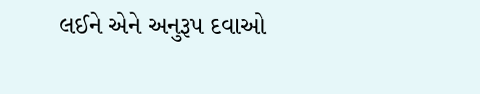લઈને એને અનુરૂપ દવાઓ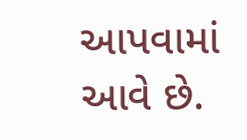આપવામાં આવે છે.